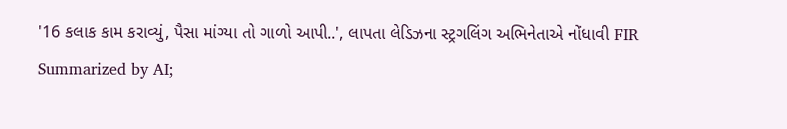'16 કલાક કામ કરાવ્યું, પૈસા માંગ્યા તો ગાળો આપી..', લાપતા લેડિઝના સ્ટ્રગલિંગ અભિનેતાએ નોંધાવી FIR
Summarized by AI;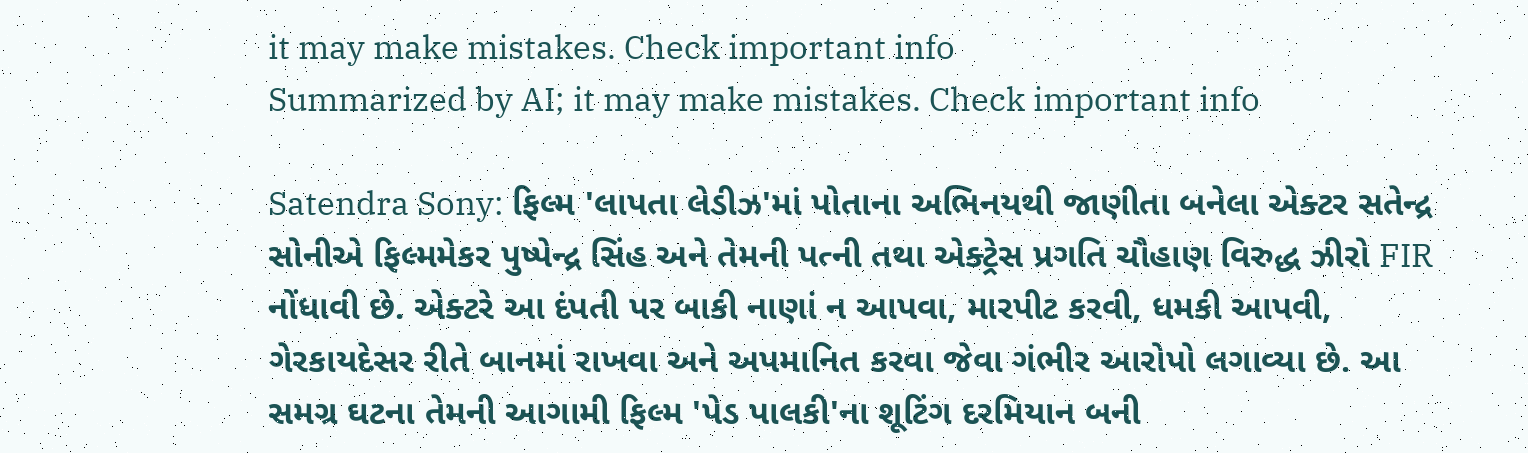it may make mistakes. Check important info
Summarized by AI; it may make mistakes. Check important info

Satendra Sony: ફિલ્મ 'લાપતા લેડીઝ'માં પોતાના અભિનયથી જાણીતા બનેલા એક્ટર સતેન્દ્ર સોનીએ ફિલ્મમેકર પુષ્પેન્દ્ર સિંહ અને તેમની પત્ની તથા એક્ટ્રેસ પ્રગતિ ચૌહાણ વિરુદ્ધ ઝીરો FIR નોંધાવી છે. એક્ટરે આ દંપતી પર બાકી નાણાં ન આપવા, મારપીટ કરવી, ધમકી આપવી, ગેરકાયદેસર રીતે બાનમાં રાખવા અને અપમાનિત કરવા જેવા ગંભીર આરોપો લગાવ્યા છે. આ સમગ્ર ઘટના તેમની આગામી ફિલ્મ 'પેડ પાલકી'ના શૂટિંગ દરમિયાન બની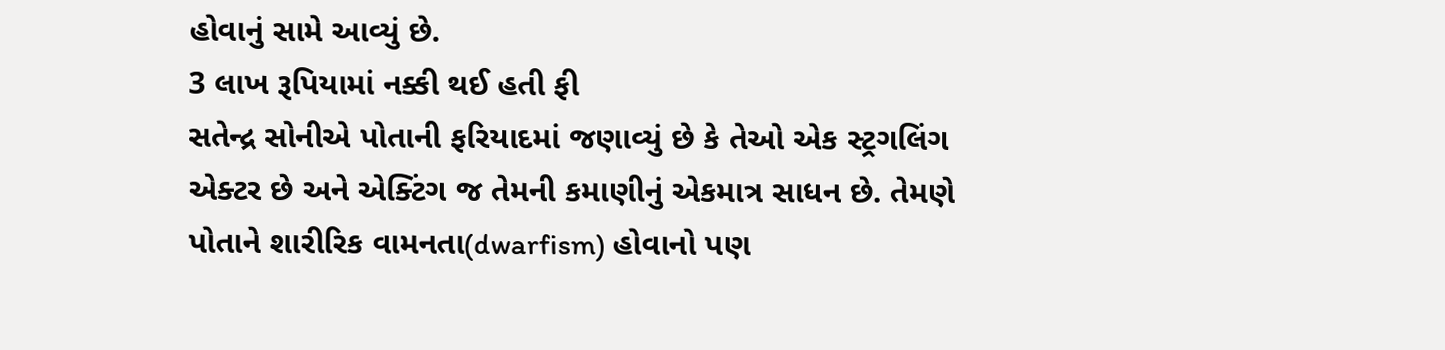હોવાનું સામે આવ્યું છે.
3 લાખ રૂપિયામાં નક્કી થઈ હતી ફી
સતેન્દ્ર સોનીએ પોતાની ફરિયાદમાં જણાવ્યું છે કે તેઓ એક સ્ટ્રગલિંગ એક્ટર છે અને એક્ટિંગ જ તેમની કમાણીનું એકમાત્ર સાધન છે. તેમણે પોતાને શારીરિક વામનતા(dwarfism) હોવાનો પણ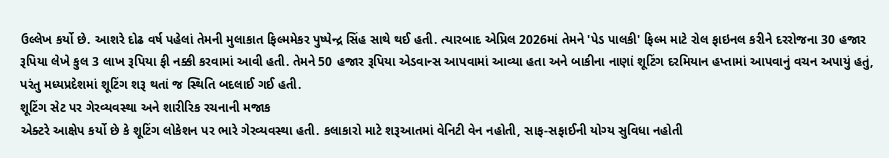ઉલ્લેખ કર્યો છે. આશરે દોઢ વર્ષ પહેલાં તેમની મુલાકાત ફિલ્મમેકર પુષ્પેન્દ્ર સિંહ સાથે થઈ હતી. ત્યારબાદ એપ્રિલ 2026માં તેમને 'પેડ પાલકી' ફિલ્મ માટે રોલ ફાઇનલ કરીને દરરોજના 30 હજાર રૂપિયા લેખે કુલ 3 લાખ રૂપિયા ફી નક્કી કરવામાં આવી હતી. તેમને 50 હજાર રૂપિયા એડવાન્સ આપવામાં આવ્યા હતા અને બાકીના નાણાં શૂટિંગ દરમિયાન હપ્તામાં આપવાનું વચન અપાયું હતું, પરંતુ મધ્યપ્રદેશમાં શૂટિંગ શરૂ થતાં જ સ્થિતિ બદલાઈ ગઈ હતી.
શૂટિંગ સેટ પર ગેરવ્યવસ્થા અને શારીરિક રચનાની મજાક
એક્ટરે આક્ષેપ કર્યો છે કે શૂટિંગ લોકેશન પર ભારે ગેરવ્યવસ્થા હતી. કલાકારો માટે શરૂઆતમાં વેનિટી વેન નહોતી, સાફ-સફાઈની યોગ્ય સુવિધા નહોતી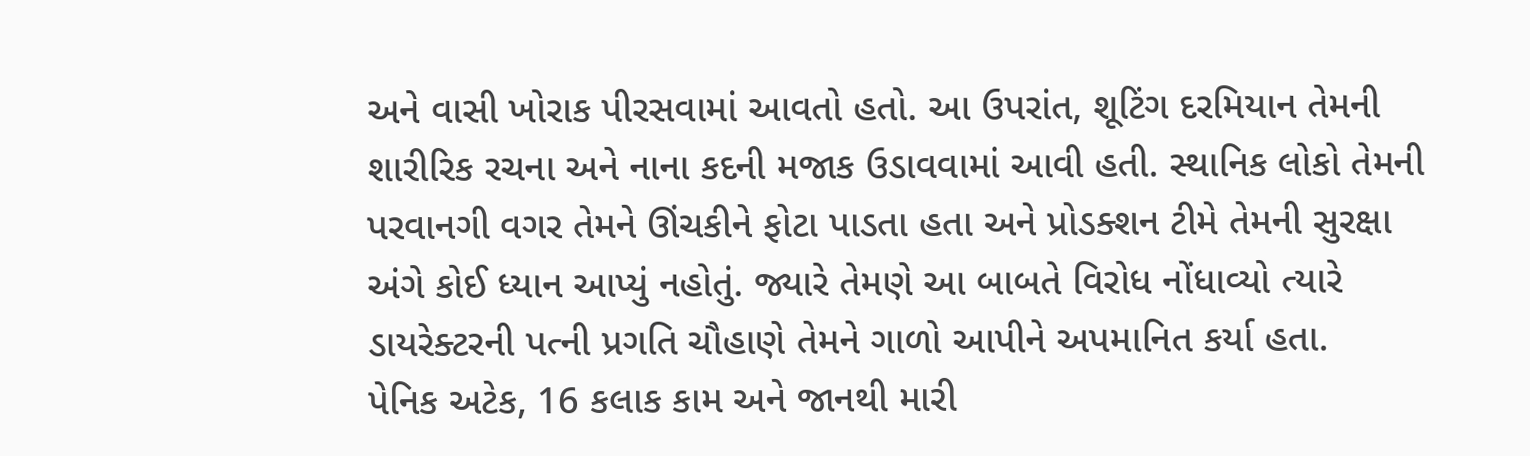અને વાસી ખોરાક પીરસવામાં આવતો હતો. આ ઉપરાંત, શૂટિંગ દરમિયાન તેમની શારીરિક રચના અને નાના કદની મજાક ઉડાવવામાં આવી હતી. સ્થાનિક લોકો તેમની પરવાનગી વગર તેમને ઊંચકીને ફોટા પાડતા હતા અને પ્રોડક્શન ટીમે તેમની સુરક્ષા અંગે કોઈ ધ્યાન આપ્યું નહોતું. જ્યારે તેમણે આ બાબતે વિરોધ નોંધાવ્યો ત્યારે ડાયરેક્ટરની પત્ની પ્રગતિ ચૌહાણે તેમને ગાળો આપીને અપમાનિત કર્યા હતા.
પેનિક અટેક, 16 કલાક કામ અને જાનથી મારી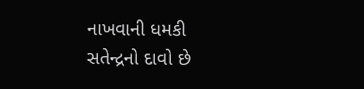નાખવાની ધમકી
સતેન્દ્રનો દાવો છે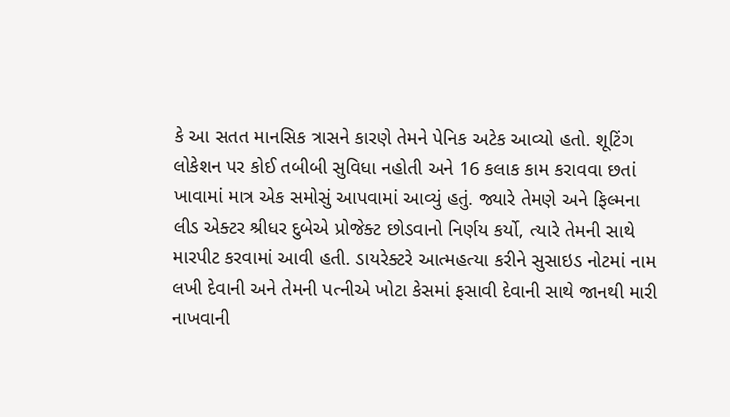કે આ સતત માનસિક ત્રાસને કારણે તેમને પેનિક અટેક આવ્યો હતો. શૂટિંગ લોકેશન પર કોઈ તબીબી સુવિધા નહોતી અને 16 કલાક કામ કરાવવા છતાં ખાવામાં માત્ર એક સમોસું આપવામાં આવ્યું હતું. જ્યારે તેમણે અને ફિલ્મના લીડ એક્ટર શ્રીધર દુબેએ પ્રોજેક્ટ છોડવાનો નિર્ણય કર્યો, ત્યારે તેમની સાથે મારપીટ કરવામાં આવી હતી. ડાયરેક્ટરે આત્મહત્યા કરીને સુસાઇડ નોટમાં નામ લખી દેવાની અને તેમની પત્નીએ ખોટા કેસમાં ફસાવી દેવાની સાથે જાનથી મારી નાખવાની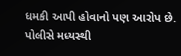ધમકી આપી હોવાનો પણ આરોપ છે.
પોલીસે મધ્યસ્થી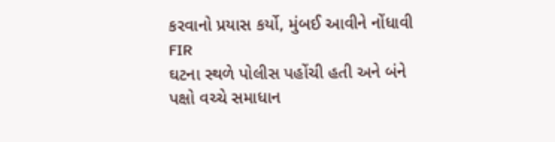કરવાનો પ્રયાસ કર્યો, મુંબઈ આવીને નોંધાવી FIR
ઘટના સ્થળે પોલીસ પહોંચી હતી અને બંને પક્ષો વચ્ચે સમાધાન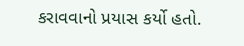કરાવવાનો પ્રયાસ કર્યો હતો.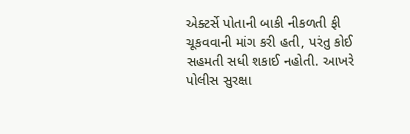એક્ટર્સે પોતાની બાકી નીકળતી ફી ચૂકવવાની માંગ કરી હતી, પરંતુ કોઈ સહમતી સધી શકાઈ નહોતી. આખરે પોલીસ સુરક્ષા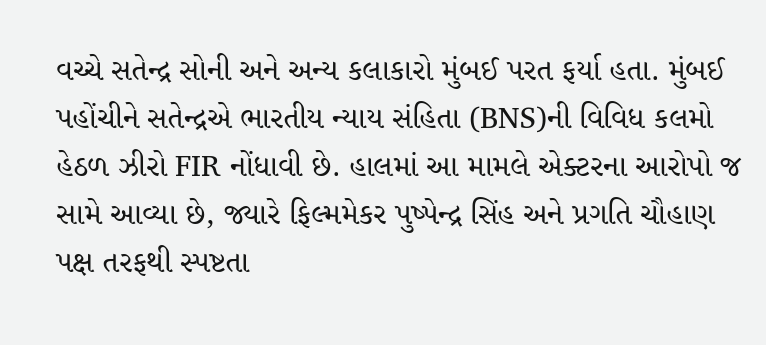વચ્ચે સતેન્દ્ર સોની અને અન્ય કલાકારો મુંબઈ પરત ફર્યા હતા. મુંબઈ પહોંચીને સતેન્દ્રએ ભારતીય ન્યાય સંહિતા (BNS)ની વિવિધ કલમો હેઠળ ઝીરો FIR નોંધાવી છે. હાલમાં આ મામલે એક્ટરના આરોપો જ સામે આવ્યા છે, જ્યારે ફિલ્મમેકર પુષ્પેન્દ્ર સિંહ અને પ્રગતિ ચૌહાણ પક્ષ તરફથી સ્પષ્ટતા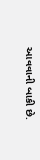આવવાની બાકી છે.